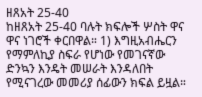ዘጸአት 25-40
ከዘጸአት 25-40 ባሉት ክፍሎች ሦስት ዋና ዋና ነገሮች ቀርበዋል። 1) እግዚአብሔርን የማምለኪያ ስፍራ የሆነው የመገናኛው ድንኳን እንዴት መሠራት እንዳለበት የሚናገረው መመሪያ ሰፊውን ክፍል ይዟል።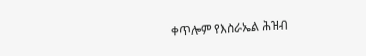ቀጥሎም የእስራኤል ሕዝብ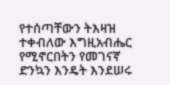የተሰጣቸውን ትእዛዝ ተቀብለው እግዚአብሔር የሚኖርበትን የመገናኛ ድንኳን እንዴት እንደሠሩ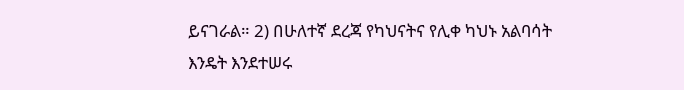ይናገራል። 2) በሁለተኛ ደረጃ የካህናትና የሊቀ ካህኑ አልባሳት እንዴት እንደተሠሩ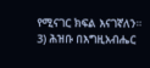የሚናገር ክፍል እናገኛለን። 3) ሕዝቡ በእግዚአብሔር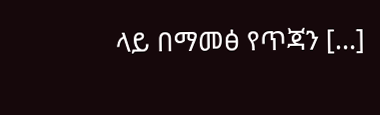ላይ በማመፅ የጥጃን […]